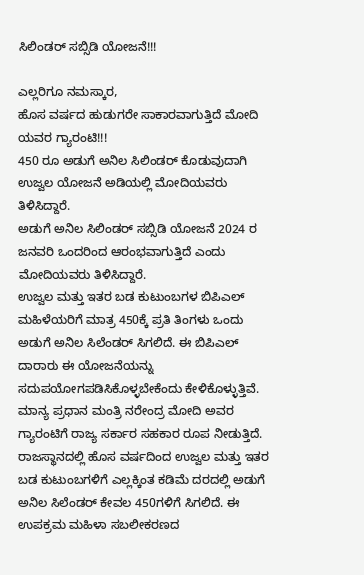ಸಿಲಿಂಡರ್ ಸಬ್ಸಿಡಿ ಯೋಜನೆ!!!

ಎಲ್ಲರಿಗೂ ನಮಸ್ಕಾರ,
ಹೊಸ ವರ್ಷದ ಹುಡುಗರೇ ಸಾಕಾರವಾಗುತ್ತಿದೆ ಮೋದಿ ಯವರ ಗ್ಯಾರಂಟಿ!!!
450 ರೂ ಅಡುಗೆ ಅನಿಲ ಸಿಲಿಂಡರ್ ಕೊಡುವುದಾಗಿ ಉಜ್ವಲ ಯೋಜನೆ ಅಡಿಯಲ್ಲಿ ಮೋದಿಯವರು ತಿಳಿಸಿದ್ದಾರೆ.
ಅಡುಗೆ ಅನಿಲ ಸಿಲಿಂಡರ್ ಸಬ್ಸಿಡಿ ಯೋಜನೆ 2024 ರ ಜನವರಿ ಒಂದರಿಂದ ಆರಂಭವಾಗುತ್ತಿದೆ ಎಂದು ಮೋದಿಯವರು ತಿಳಿಸಿದ್ದಾರೆ.
ಉಜ್ವಲ ಮತ್ತು ಇತರ ಬಡ ಕುಟುಂಬಗಳ ಬಿಪಿಎಲ್ ಮಹಿಳೆಯರಿಗೆ ಮಾತ್ರ 450ಕ್ಕೆ ಪ್ರತಿ ತಿಂಗಳು ಒಂದು ಅಡುಗೆ ಅನಿಲ ಸಿಲೆಂಡರ್ ಸಿಗಲಿದೆ. ಈ ಬಿಪಿಎಲ್ ದಾರಾರು ಈ ಯೋಜನೆಯನ್ನು ಸದುಪಯೋಗಪಡಿಸಿಕೊಳ್ಳಬೇಕೆಂದು ಕೇಳಿಕೊಳ್ಳುತ್ತಿವೆ.
ಮಾನ್ಯ ಪ್ರಧಾನ ಮಂತ್ರಿ ನರೇಂದ್ರ ಮೋದಿ ಅವರ ಗ್ಯಾರಂಟಿಗೆ ರಾಜ್ಯ ಸರ್ಕಾರ ಸಹಕಾರ ರೂಪ ನೀಡುತ್ತಿದೆ. ರಾಜಸ್ಥಾನದಲ್ಲಿ ಹೊಸ ವರ್ಷದಿಂದ ಉಜ್ವಲ ಮತ್ತು ಇತರ ಬಡ ಕುಟುಂಬಗಳಿಗೆ ಎಲ್ಲಕ್ಕಿಂತ ಕಡಿಮೆ ದರದಲ್ಲಿ ಅಡುಗೆ ಅನಿಲ ಸಿಲೆಂಡರ್ ಕೇವಲ 450ಗಳಿಗೆ ಸಿಗಲಿದೆ. ಈ ಉಪಕ್ರಮ ಮಹಿಳಾ ಸಬಲೀಕರಣದ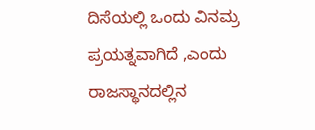ದಿಸೆಯಲ್ಲಿ ಒಂದು ವಿನಮ್ರ ಪ್ರಯತ್ನವಾಗಿದೆ ,ಎಂದು ರಾಜಸ್ಥಾನದಲ್ಲಿನ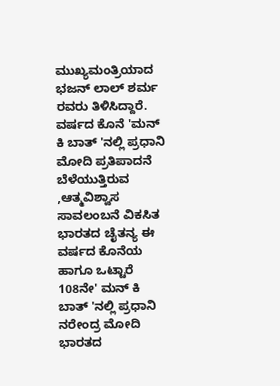ಮುಖ್ಯಮಂತ್ರಿಯಾದ ಭಜನ್ ಲಾಲ್ ಶರ್ಮ ರವರು ತಿಳಿಸಿದ್ದಾರೆ.
ವರ್ಷದ ಕೊನೆ 'ಮನ್ ಕಿ ಬಾತ್ 'ನಲ್ಲಿ ಪ್ರಧಾನಿ ಮೋದಿ ಪ್ರತಿಪಾದನೆ ಬೆಳೆಯುತ್ತಿರುವ ,ಆತ್ಮವಿಶ್ವಾಸ ಸಾವಲಂಬನೆ ವಿಕಸಿತ ಭಾರತದ ಚೈತನ್ಯ ಈ ವರ್ಷದ ಕೊನೆಯ ಹಾಗೂ ಒಟ್ಟಾರೆ 108ನೇ' ಮನ್ ಕಿ ಬಾತ್ 'ನಲ್ಲಿ ಪ್ರಧಾನಿ ನರೇಂದ್ರ ಮೋದಿ ಭಾರತದ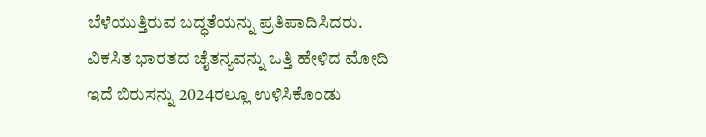ಬೆಳೆಯುತ್ತಿರುವ ಬದ್ಧತೆಯನ್ನು ಪ್ರತಿಪಾದಿಸಿದರು. ವಿಕಸಿತ ಭಾರತದ ಚೈತನ್ಯವನ್ನು ಒತ್ತಿ ಹೇಳಿದ ಮೋದಿ ಇದೆ ಬಿರುಸನ್ನು 2024ರಲ್ಲೂ ಉಳಿಸಿಕೊಂಡು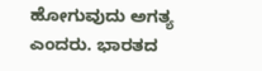ಹೋಗುವುದು ಅಗತ್ಯ ಎಂದರು. ಭಾರತದ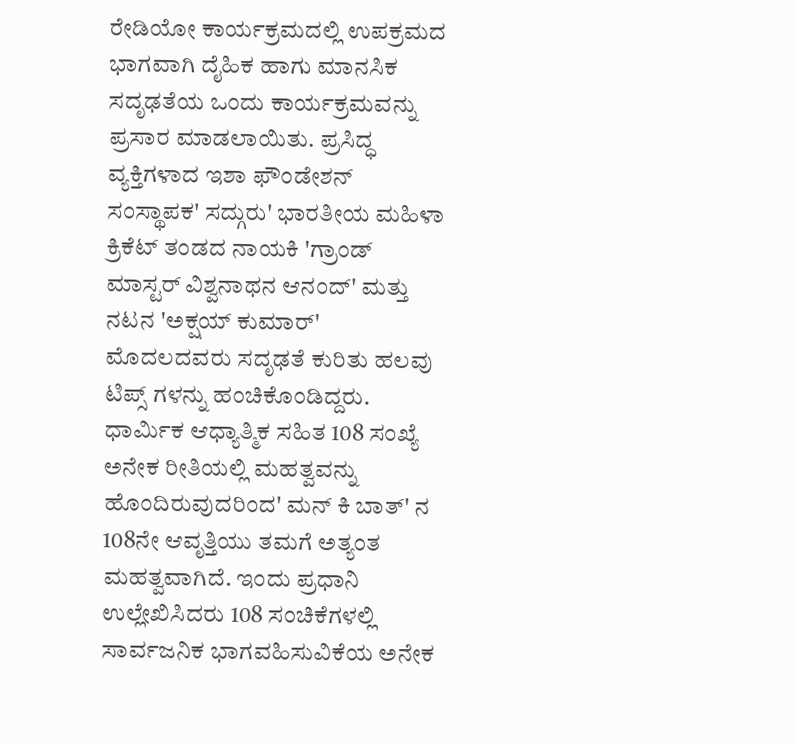ರೇಡಿಯೋ ಕಾರ್ಯಕ್ರಮದಲ್ಲಿ ಉಪಕ್ರಮದ ಭಾಗವಾಗಿ ದೈಹಿಕ ಹಾಗು ಮಾನಸಿಕ ಸದೃಢತೆಯ ಒಂದು ಕಾರ್ಯಕ್ರಮವನ್ನು ಪ್ರಸಾರ ಮಾಡಲಾಯಿತು. ಪ್ರಸಿದ್ಧ ವ್ಯಕ್ತಿಗಳಾದ ಇಶಾ ಫೌಂಡೇಶನ್ ಸಂಸ್ಥಾಪಕ' ಸದ್ಗುರು' ಭಾರತೀಯ ಮಹಿಳಾ ಕ್ರಿಕೆಟ್ ತಂಡದ ನಾಯಕಿ 'ಗ್ರಾಂಡ್ ಮಾಸ್ಟರ್ ವಿಶ್ವನಾಥನ ಆನಂದ್' ಮತ್ತು ನಟನ 'ಅಕ್ಷಯ್ ಕುಮಾರ್' ಮೊದಲದವರು ಸದೃಢತೆ ಕುರಿತು ಹಲವು ಟಿಪ್ಸ್ ಗಳನ್ನು ಹಂಚಿಕೊಂಡಿದ್ದರು. ಧಾರ್ಮಿಕ ಆಧ್ಯಾತ್ಮಿಕ ಸಹಿತ 108 ಸಂಖ್ಯೆ ಅನೇಕ ರೀತಿಯಲ್ಲಿ ಮಹತ್ವವನ್ನು ಹೊಂದಿರುವುದರಿಂದ' ಮನ್ ಕಿ ಬಾತ್' ನ 108ನೇ ಆವೃತ್ತಿಯು ತಮಗೆ ಅತ್ಯಂತ ಮಹತ್ವವಾಗಿದೆ. ಇಂದು ಪ್ರಧಾನಿ ಉಲ್ಲೇಖಿಸಿದರು 108 ಸಂಚಿಕೆಗಳಲ್ಲಿ ಸಾರ್ವಜನಿಕ ಭಾಗವಹಿಸುವಿಕೆಯ ಅನೇಕ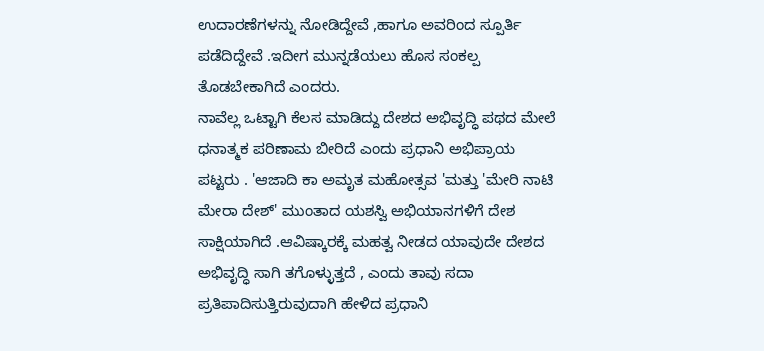ಉದಾರಣೆಗಳನ್ನು ನೋಡಿದ್ದೇವೆ ,ಹಾಗೂ ಅವರಿಂದ ಸ್ಪೂರ್ತಿ ಪಡೆದಿದ್ದೇವೆ .ಇದೀಗ ಮುನ್ನಡೆಯಲು ಹೊಸ ಸಂಕಲ್ಪ ತೊಡಬೇಕಾಗಿದೆ ಎಂದರು.
ನಾವೆಲ್ಲ ಒಟ್ಟಾಗಿ ಕೆಲಸ ಮಾಡಿದ್ದು ದೇಶದ ಅಭಿವೃದ್ಧಿ ಪಥದ ಮೇಲೆ ಧನಾತ್ಮಕ ಪರಿಣಾಮ ಬೀರಿದೆ ಎಂದು ಪ್ರಧಾನಿ ಅಭಿಪ್ರಾಯ ಪಟ್ಟರು . 'ಆಜಾದಿ ಕಾ ಅಮೃತ ಮಹೋತ್ಸವ 'ಮತ್ತು 'ಮೇರಿ ನಾಟಿ ಮೇರಾ ದೇಶ್' ಮುಂತಾದ ಯಶಸ್ವಿ ಅಭಿಯಾನಗಳಿಗೆ ದೇಶ ಸಾಕ್ಷಿಯಾಗಿದೆ .ಆವಿಷ್ಕಾರಕ್ಕೆ ಮಹತ್ವ ನೀಡದ ಯಾವುದೇ ದೇಶದ ಅಭಿವೃದ್ಧಿ ಸಾಗಿ ತಗೊಳ್ಳುತ್ತದೆ , ಎಂದು ತಾವು ಸದಾ ಪ್ರತಿಪಾದಿಸುತ್ತಿರುವುದಾಗಿ ಹೇಳಿದ ಪ್ರಧಾನಿ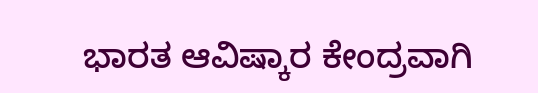ಭಾರತ ಆವಿಷ್ಕಾರ ಕೇಂದ್ರವಾಗಿ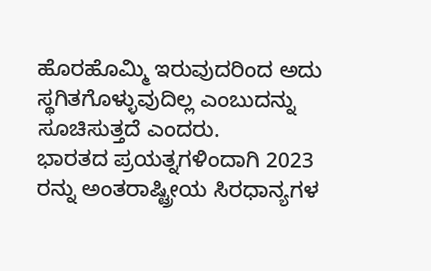ಹೊರಹೊಮ್ಮಿ ಇರುವುದರಿಂದ ಅದು ಸ್ಥಗಿತಗೊಳ್ಳುವುದಿಲ್ಲ ಎಂಬುದನ್ನು ಸೂಚಿಸುತ್ತದೆ ಎಂದರು.
ಭಾರತದ ಪ್ರಯತ್ನಗಳಿಂದಾಗಿ 2023 ರನ್ನು ಅಂತರಾಷ್ಟ್ರೀಯ ಸಿರಧಾನ್ಯಗಳ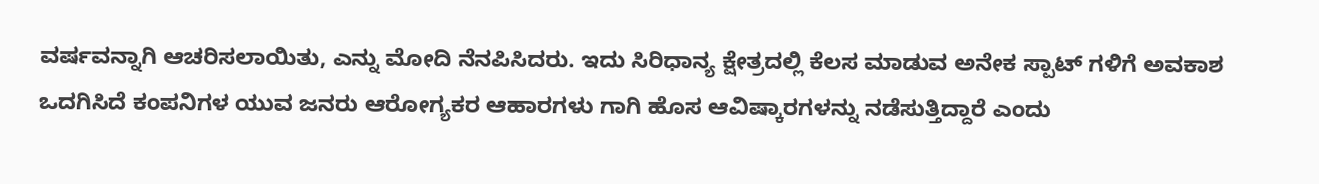ವರ್ಷವನ್ನಾಗಿ ಆಚರಿಸಲಾಯಿತು, ಎನ್ನು ಮೋದಿ ನೆನಪಿಸಿದರು. ಇದು ಸಿರಿಧಾನ್ಯ ಕ್ಷೇತ್ರದಲ್ಲಿ ಕೆಲಸ ಮಾಡುವ ಅನೇಕ ಸ್ಪಾಟ್ ಗಳಿಗೆ ಅವಕಾಶ ಒದಗಿಸಿದೆ ಕಂಪನಿಗಳ ಯುವ ಜನರು ಆರೋಗ್ಯಕರ ಆಹಾರಗಳು ಗಾಗಿ ಹೊಸ ಆವಿಷ್ಕಾರಗಳನ್ನು ನಡೆಸುತ್ತಿದ್ದಾರೆ ಎಂದು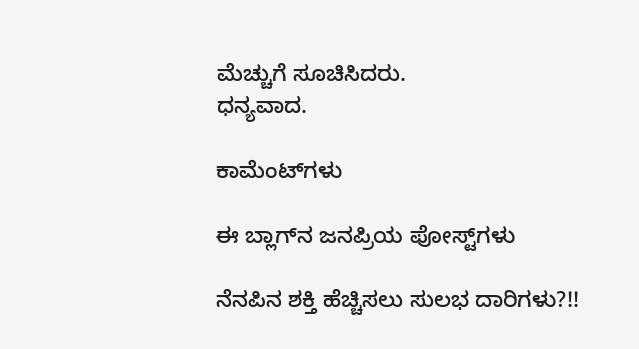ಮೆಚ್ಚುಗೆ ಸೂಚಿಸಿದರು.
ಧನ್ಯವಾದ.

ಕಾಮೆಂಟ್‌ಗಳು

ಈ ಬ್ಲಾಗ್‌ನ ಜನಪ್ರಿಯ ಪೋಸ್ಟ್‌ಗಳು

ನೆನಪಿನ ಶಕ್ತಿ ಹೆಚ್ಚಿಸಲು ಸುಲಭ ದಾರಿಗಳು?!!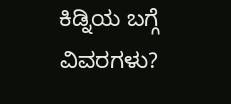ಕಿಡ್ನಿಯ ಬಗ್ಗೆ ವಿವರಗಳು?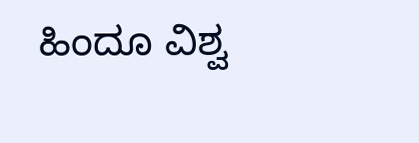ಹಿಂದೂ ವಿಶ್ವ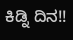ಕಿಡ್ನಿ ದಿನ!!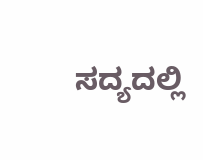ಸದ್ಯದಲ್ಲಿ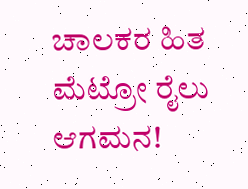ಚಾಲಕರ ಹಿತ ಮೆಟ್ರೋ ರೈಲು ಆಗಮನ!